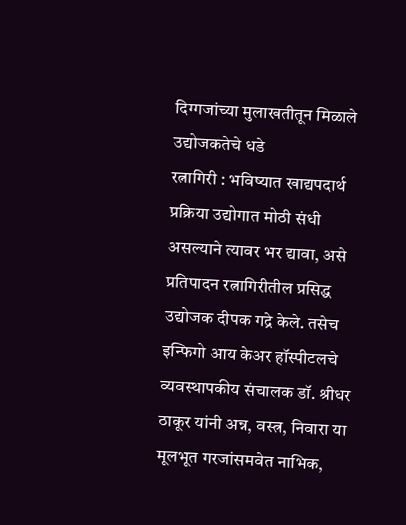दिग्गजांच्या मुलाखतीतून मिळाले उद्योजकतेचे धडे
रत्नागिरी : भविष्यात खाद्यपदार्थ प्रक्रिया उद्योगात मोठी संधी असल्याने त्यावर भर द्यावा, असे प्रतिपादन रत्नागिरीतील प्रसिद्ध उद्योजक दीपक गद्रे केले. तसेच इन्फिगो आय केअर हॉस्पीटलचे व्यवस्थापकीय संचालक डॉ. श्रीधर ठाकूर यांनी अन्न, वस्त्र, निवारा या मूलभूत गरजांसमवेत नाभिक,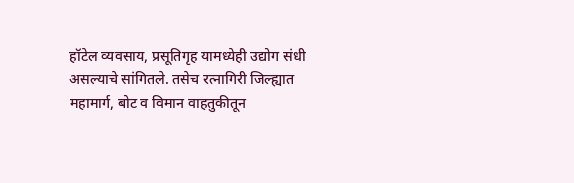हॉटेल व्यवसाय, प्रसूतिगृह यामध्येही उद्योग संधी असल्याचे सांगितले. तसेच रत्नागिरी जिल्ह्यात महामार्ग, बोट व विमान वाहतुकीतून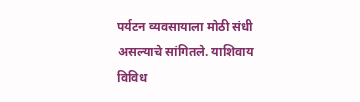पर्यटन व्यवसायाला मोठी संधी असल्याचे सांगितले. याशिवाय विविध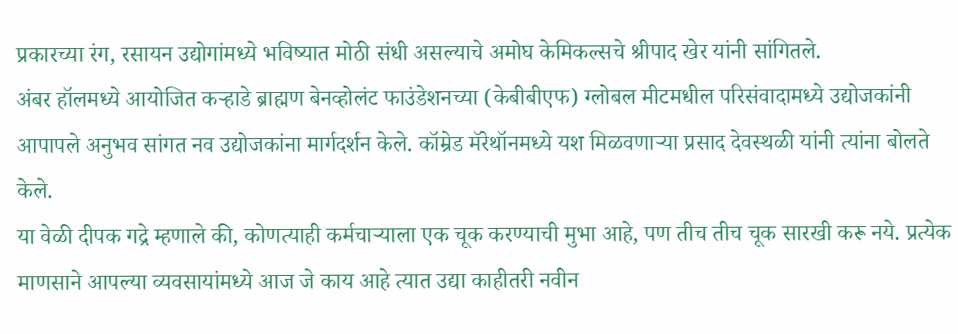प्रकारच्या रंग, रसायन उद्योगांमध्ये भविष्यात मोठी संधी असल्याचे अमोघ केमिकल्सचे श्रीपाद खेर यांनी सांगितले.
अंबर हॉलमध्ये आयोजित कऱ्हाडे ब्राह्मण बेनव्होलंट फाउंडेशनच्या (केबीबीएफ) ग्लोबल मीटमधील परिसंवादामध्ये उद्योजकांनी आपापले अनुभव सांगत नव उद्योजकांना मार्गदर्शन केले. कॉम्रेड मॅरेथॉनमध्ये यश मिळवणाऱ्या प्रसाद देवस्थळी यांनी त्यांना बोलते केले.
या वेळी दीपक गद्रे म्हणाले की, कोणत्याही कर्मचाऱ्याला एक चूक करण्याची मुभा आहे, पण तीच तीच चूक सारखी करू नये. प्रत्येक माणसाने आपल्या व्यवसायांमध्ये आज जे काय आहे त्यात उद्या काहीतरी नवीन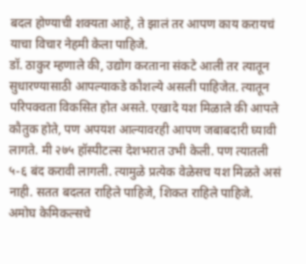बदल होण्याची शक्यता आहे, ते झालं तर आपण काय करायचं याचा विचार नेहमी केला पाहिजे.
डॉ. ठाकुर म्हणाले की, उद्योग करताना संकटे आली तर त्यातून सुधारण्यासाठी आपल्याकडे कौशल्ये असली पाहिजेत. त्यातून परिपक्वता विकसित होत असते. एखादे यश मिळाले की आपले कौतुक होते, पण अपयश आल्यावरही आपण जबाबदारी घ्यावी लागते. मी २७५ हॉस्पीटल्स देशभरात उभी केली. पण त्यातली ५-६ बंद करावी लागली. त्यामुळे प्रत्येक वेळेसच यश मिळते असं नाही. सतत बदलत राहिले पाहिजे, शिकत राहिले पाहिजे.
अमोघ केमिकल्सचे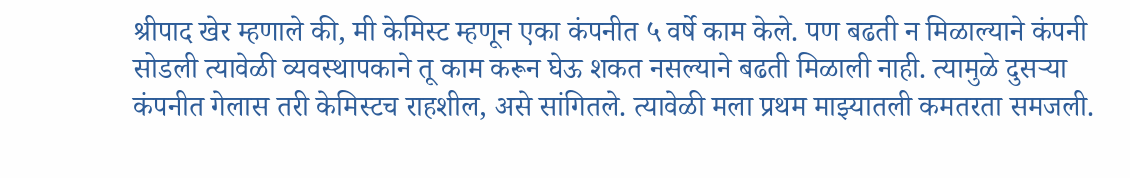श्रीपाद खेर म्हणाले की, मी केमिस्ट म्हणून एका कंपनीत ५ वर्षे काम केले. पण बढती न मिळाल्याने कंपनी सोडली त्यावेळी व्यवस्थापकाने तू काम करून घेऊ शकत नसल्याने बढती मिळाली नाही. त्यामुळे दुसऱ्या कंपनीत गेलास तरी केमिस्टच राहशील, असे सांगितले. त्यावेळी मला प्रथम माझ्यातली कमतरता समजली.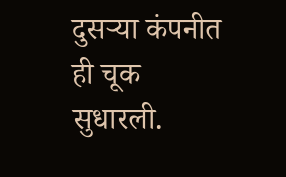दुसऱ्या कंपनीत ही चूक सुधारली.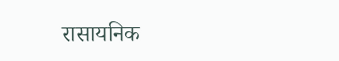रासायनिक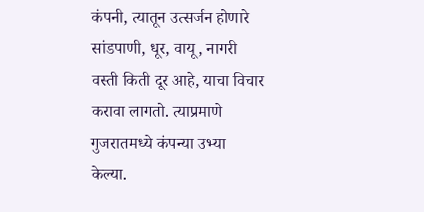कंपनी, त्यातून उत्सर्जन होणारे सांडपाणी, धूर, वायू, नागरी वस्ती किती दूर आहे, याचा विचार करावा लागतो. त्याप्रमाणे गुजरातमध्ये कंपन्या उभ्या केल्या.